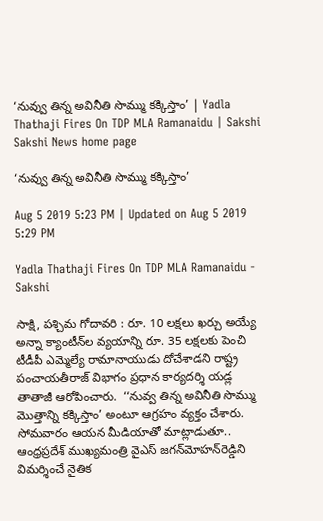‘నువ్వు తిన్న అవినీతి సొమ్ము కక్కిస్తాం’ | Yadla Thathaji Fires On TDP MLA Ramanaidu | Sakshi
Sakshi News home page

‘నువ్వు తిన్న అవినీతి సొమ్ము కక్కిస్తాం’

Aug 5 2019 5:23 PM | Updated on Aug 5 2019 5:29 PM

Yadla Thathaji Fires On TDP MLA Ramanaidu - Sakshi

సాక్షి, పశ్చిమ గోదావరి : రూ. 10 లక్షలు ఖర్చు అయ్యే అన్నా క్యాంటీన్‌ల వ్యయాన్ని రూ. 35 లక్షలకు పెంచి టీడీపీ ఎమ్మెల్యే రామానాయుడు దోచేశాడని రాష్ట్ర పంచాయతీరాజ్ విభాగం ప్రధాన కార్యదర్శి యడ్ల తాతాజీ ఆరోపించారు.  ‘‘నువ్వ తిన్న అవినీతి సొమ్ము మొత్తాన్ని కక్కిస్తాం’ అంటూ ఆగ్రహం వ్యక్తం చేశారు. సోమవారం ఆయన మీడియాతో మాట్లాడుతూ.. ఆంధ్రప్రదేశ్‌ ముఖ్యమంత్రి వైఎస్‌ జగన్‌మోహన్‌రెడ్డిని విమర్శించే నైతిక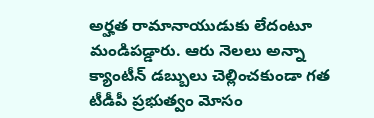అర్హత రామానాయుడుకు లేదంటూ మండిపడ్డారు. ఆరు నెలలు అన్నా క్యాంటీన్ డబ్బులు చెల్లించకుండా గత టీడీపీ ప్రభుత్వం మోసం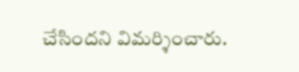చేసిందని విమర్శించారు.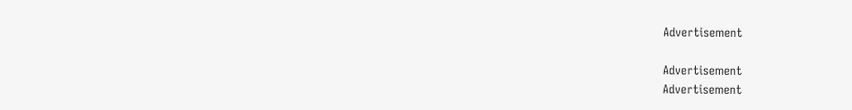Advertisement

Advertisement
Advertisement